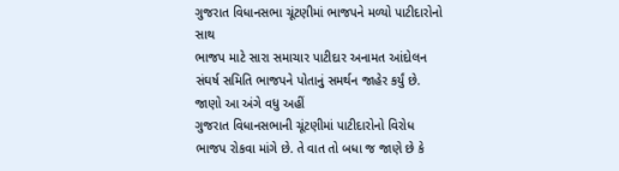ગુજરાત વિધાનસભા ચૂંટણીમાં ભાજપને મળ્યો પાટીદારોનો સાથ
ભાજપ માટે સારા સમાચાર પાટીદાર અનામત આંદોલન સંઘર્ષ સમિતિ ભાજપને પોતાનું સમર્થન જાહેર કર્યું છે. જાણો આ અંગે વધુ અહીં
ગુજરાત વિધાનસભાની ચૂંટણીમાં પાટીદારોનો વિરોધ ભાજપ રોકવા માંગે છે. તે વાત તો બધા જ જાણે છે કે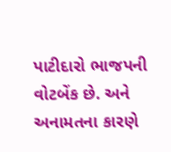પાટીદારો ભાજપની વોટબેંક છે. અને અનામતના કારણે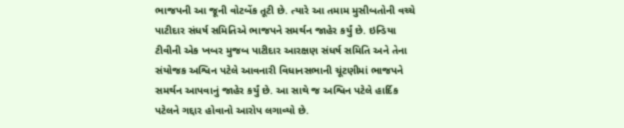ભાજપની આ જૂની વોટબેંક તૂટી છે. ત્યારે આ તમામ મુસીબતોની વચ્ચે પાટીદાર સંધર્ષ સમિતિએ ભાજપને સમર્થન જાહેર કર્યું છે. ઇન્ડિયા ટીવીની એક ખબર મુજબ પાટીદાર આરક્ષણ સંધર્ષ સમિતિ અને તેના સંયોજક અશ્વિન પટેલે આવનારી વિધાનસભાની ચૂંટણીમાં ભાજપને સમર્થન આપવાનું જાહેર કર્યું છે. આ સાથે જ અશ્વિન પટેલે હાર્દિક પટેલને ગદ્દાર હોવાનો આરોપ લગાવ્યો છે.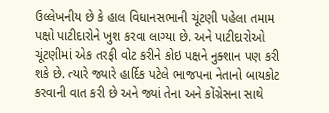ઉલ્લેખનીય છે કે હાલ વિધાનસભાની ચૂંટણી પહેલા તમામ પક્ષો પાટીદારોને ખુશ કરવા લાગ્યા છે. અને પાટીદારોઓ ચૂંટણીમાં એક તરફી વોટ કરીને કોઇ પક્ષને નુક્શાન પણ કરી શકે છે. ત્યારે જ્યારે હાર્દિક પટેલે ભાજપના નેતાનો બાયકોટ કરવાની વાત કરી છે અને જ્યાં તેના અને કોંગ્રેસના સાથે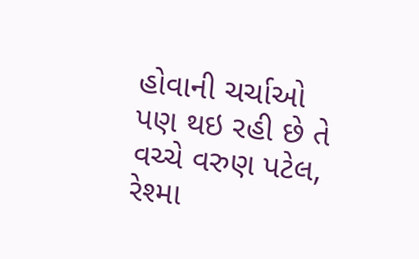હોવાની ચર્ચાઓ પણ થઇ રહી છે તે વચ્ચે વરુણ પટેલ, રેશ્મા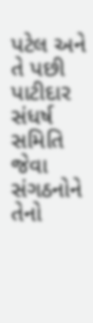પટેલ અને તે પછી પાટીદાર સંધર્ષ સમિતિ જેવા સંગઠનોને તેનો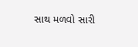સાથ મળવો સારી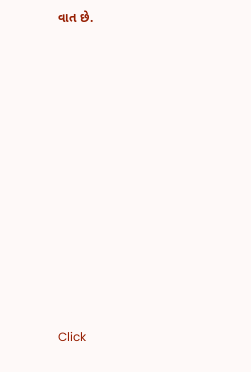વાત છે.












Click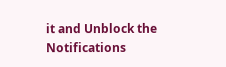it and Unblock the Notifications